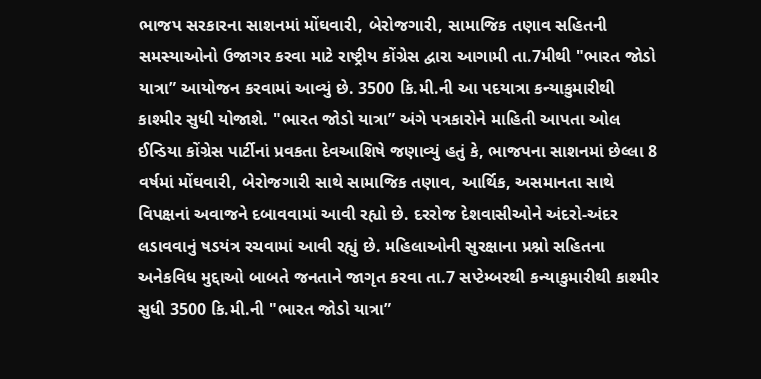ભાજપ સરકારના સાશનમાં મોંઘવારી, બેરોજગારી, સામાજિક તણાવ સહિતની સમસ્યાઓનો ઉજાગર કરવા માટે રાષ્ટ્રીય કોંગ્રેસ દ્વારા આગામી તા.7મીથી "ભારત જોડો યાત્રા” આયોજન કરવામાં આવ્યું છે. 3500 કિ.મી.ની આ પદયાત્રા કન્યાકુમારીથી કાશ્મીર સુધી યોજાશે. "ભારત જોડો યાત્રા” અંગે પત્રકારોને માહિતી આપતા ઓલ ઈન્ડિયા કોંગ્રેસ પાર્ટીનાં પ્રવકતા દેવઆશિષે જણાવ્યું હતું કે, ભાજપના સાશનમાં છેલ્લા 8 વર્ષમાં મોંઘવારી, બેરોજગારી સાથે સામાજિક તણાવ, આર્થિક, અસમાનતા સાથે વિપક્ષનાં અવાજને દબાવવામાં આવી રહ્યો છે. દરરોજ દેશવાસીઓને અંદરો-અંદર લડાવવાનું ષડયંત્ર રચવામાં આવી રહ્યું છે. મહિલાઓની સુરક્ષાના પ્રશ્નો સહિતના અનેકવિધ મુદ્દાઓ બાબતે જનતાને જાગૃત કરવા તા.7 સપ્ટેમ્બરથી કન્યાકુમારીથી કાશ્મીર સુધી 3500 કિ.મી.ની "ભારત જોડો યાત્રા”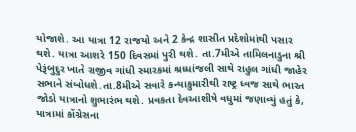યોજાશે. આ યાત્રા 12 રાજયો અને 2 કેન્દ્ર શાસીત પ્રદેશોમાંથી પસાર થશે. યાત્રા આશરે 150 દિવસમાં પુરી થશે. તા.7મીએ તામિલનાડુના શ્રી પેરૂંબુદુર ખાતે રાજીવ ગાંધી સ્મારકમાં શ્રધ્ધાંજલી સાથે રાહુલ ગાંધી જાહેર સભાને સંબોધશે.તા.8મીએ સવારે કન્યાકુમારીથી રાષ્ટ્ર ધ્વજ સાથે ભારત જોડો યાત્રાનો શુભારંભ થશે. પ્રવકતા દેવઆશીષે વધુમાં જણાવ્યું હતું કે, યાત્રામાં કોંગ્રેસના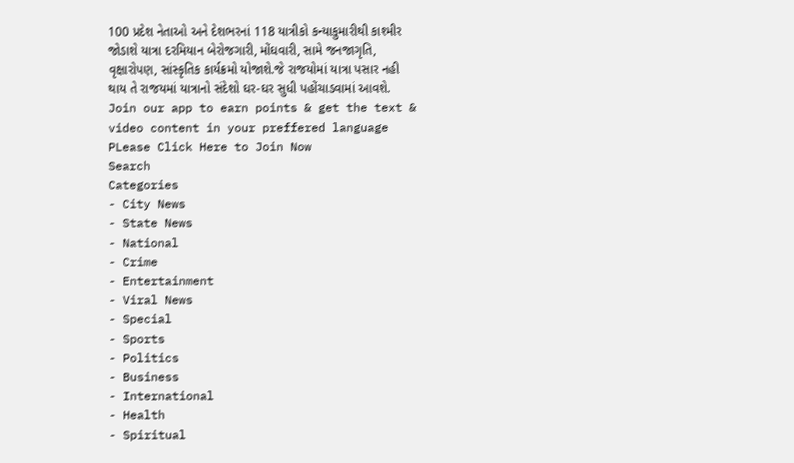100 પ્રદેશ નેતાઓ અને દેશભરનાં 118 યાત્રીકો કન્યાકુમારીથી કાશ્મીર જોડાશે યાત્રા દરમિયાન બેરોજગારી, મોંઘવારી, સામે જનજાગૃતિ, વૃક્ષારોપણ, સાંસ્કૃતિક કાર્યક્રમો યોજાશે.જે રાજયોમાં યાત્રા પસાર નહી થાય તે રાજયમાં યાત્રાનો સંદેશો ઘર-ઘર સુધી પહોંચાડવામાં આવશે.
Join our app to earn points & get the text & video content in your preffered language
PLease Click Here to Join Now
Search
Categories
- City News
- State News
- National
- Crime
- Entertainment
- Viral News
- Special
- Sports
- Politics
- Business
- International
- Health
- Spiritual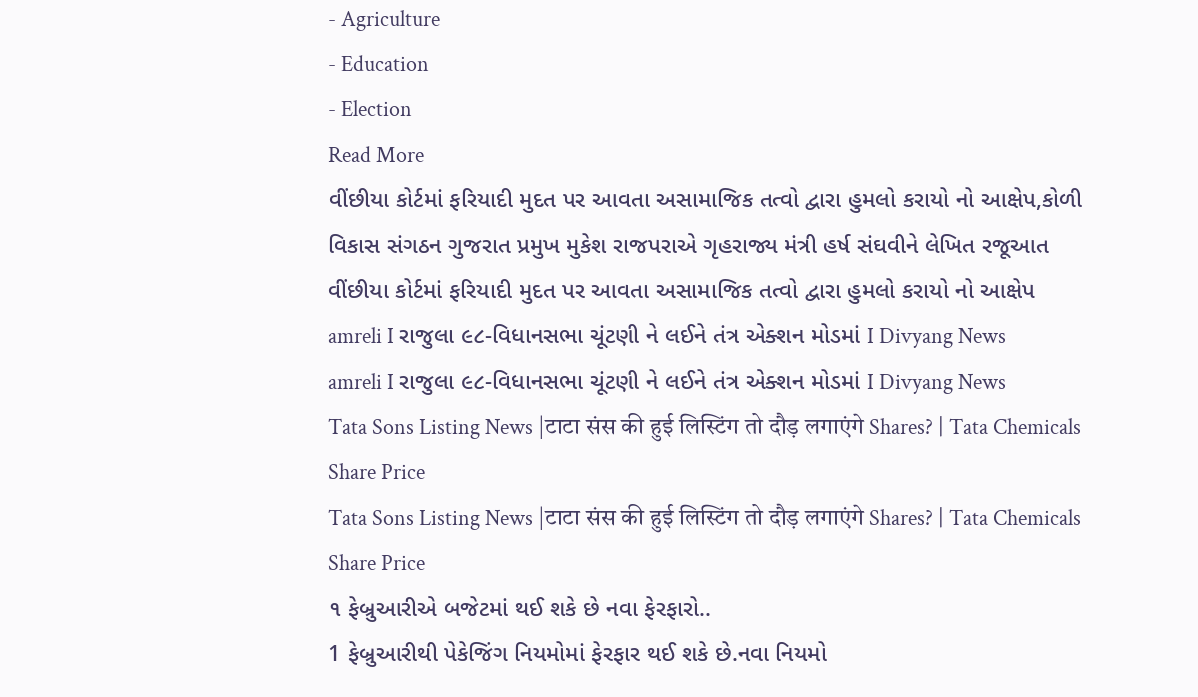- Agriculture
- Education
- Election
Read More
વીંછીયા કોર્ટમાં ફરિયાદી મુદત પર આવતા અસામાજિક તત્વો દ્વારા હુમલો કરાયો નો આક્ષેપ,કોળી વિકાસ સંગઠન ગુજરાત પ્રમુખ મુકેશ રાજપરાએ ગૃહરાજ્ય મંત્રી હર્ષ સંઘવીને લેખિત રજૂઆત
વીંછીયા કોર્ટમાં ફરિયાદી મુદત પર આવતા અસામાજિક તત્વો દ્વારા હુમલો કરાયો નો આક્ષેપ
amreli I રાજુલા ૯૮-વિધાનસભા ચૂંટણી ને લઈને તંત્ર એક્શન મોડમાં I Divyang News
amreli I રાજુલા ૯૮-વિધાનસભા ચૂંટણી ને લઈને તંત્ર એક્શન મોડમાં I Divyang News
Tata Sons Listing News |टाटा संस की हुई लिस्टिंग तो दौड़ लगाएंगे Shares? | Tata Chemicals Share Price
Tata Sons Listing News |टाटा संस की हुई लिस्टिंग तो दौड़ लगाएंगे Shares? | Tata Chemicals Share Price
૧ ફેબ્રુઆરીએ બજેટમાં થઈ શકે છે નવા ફેરફારો..
1 ફેબ્રુઆરીથી પેકેજિંગ નિયમોમાં ફેરફાર થઈ શકે છે.નવા નિયમો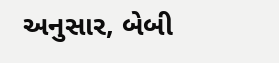અનુસાર, બેબી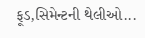ફૂડ,સિમેન્ટની થેલીઓ...